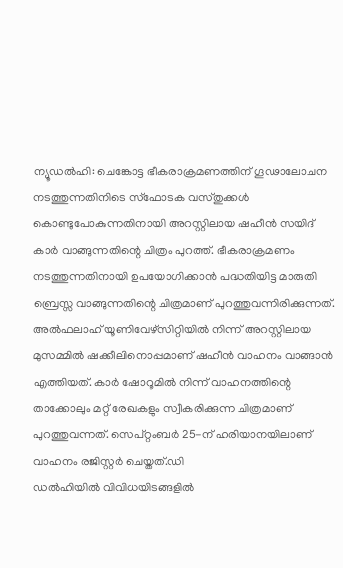ന്യൂഡൽഹി: ചെങ്കോട്ട ഭീകരാക്രമണത്തിന് ഗൂഢാലോചന നടത്തുന്നതിനിടെ സ്ഫോടക വസ്തുക്കൾ കൊണ്ടുപോകുന്നതിനായി അറസ്റ്റിലായ ഷഹീൻ സയിദ് കാർ വാങ്ങുന്നതിന്റെ ചിത്രം പുറത്ത്. ഭീകരാക്രമണം നടത്തുന്നതിനായി ഉപയോഗിക്കാൻ പദ്ധതിയിട്ട മാരുതി ബ്രെസ്സ വാങ്ങുന്നതിന്റെ ചിത്രമാണ് പുറത്തുവന്നിരിക്കുന്നത്.
അൽഫലാഹ് യൂണിവേഴ്സിറ്റിയിൽ നിന്ന് അറസ്റ്റിലായ മുസമ്മിൽ ഷക്കീലിനൊപ്പമാണ് ഷഹീൻ വാഹനം വാങ്ങാൻ എത്തിയത്. കാർ ഷോറൂമിൽ നിന്ന് വാഹനത്തിന്റെ താക്കോലും മറ്റ് രേഖകളും സ്വീകരിക്കുന്ന ചിത്രമാണ് പുറത്തുവന്നത്. സെപ്റ്റംബർ 25-ന് ഹരിയാനയിലാണ് വാഹനം രജിസ്റ്റർ ചെയ്തത്.ഡി
ഡൽഹിയിൽ വിവിധയിടങ്ങളിൽ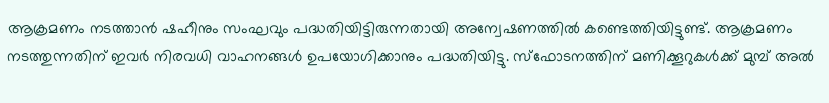ആക്രമണം നടത്താൻ ഷഹീനും സംഘവും പദ്ധതിയിട്ടിരുന്നതായി അന്വേഷണത്തിൽ കണ്ടെത്തിയിട്ടുണ്ട്. ആക്രമണം നടത്തുന്നതിന് ഇവർ നിരവധി വാഹനങ്ങൾ ഉപയോഗിക്കാനും പദ്ധതിയിട്ടു. സ്ഫോടനത്തിന് മണിക്കൂറുകൾക്ക് മുമ്പ് അൽ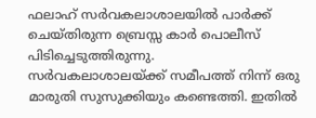ഫലാഹ് സർവകലാശാലയിൽ പാർക്ക് ചെയ്തിരുന്ന ബ്രെസ്സ കാർ പൊലീസ് പിടിച്ചെടുത്തിരുന്നു.
സർവകലാശാലയ്ക്ക് സമീപത്ത് നിന്ന് ഒരു മാരുതി സുസുക്കിയും കണ്ടെത്തി. ഇതിൽ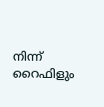നിന്ന് റൈഫിളും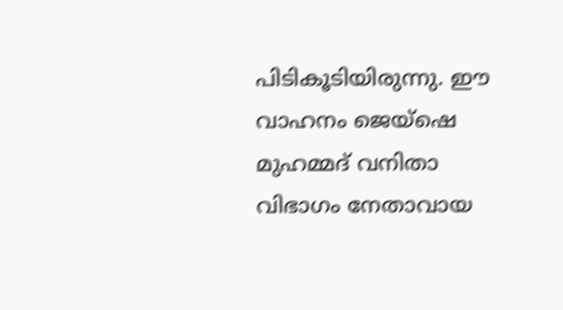പിടികൂടിയിരുന്നു. ഈ വാഹനം ജെയ്ഷെ മുഹമ്മദ് വനിതാ വിഭാഗം നേതാവായ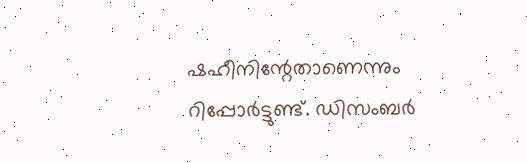ഷഹീനിന്റേതാണെന്നും റിപ്പോർട്ടുണ്ട്. ഡിസംബർ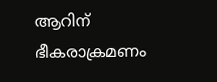ആറിന് ഭീകരാക്രമണം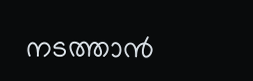നടത്താൻ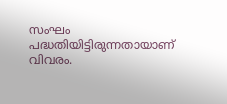സംഘം പദ്ധതിയിട്ടിരുന്നതായാണ് വിവരം.